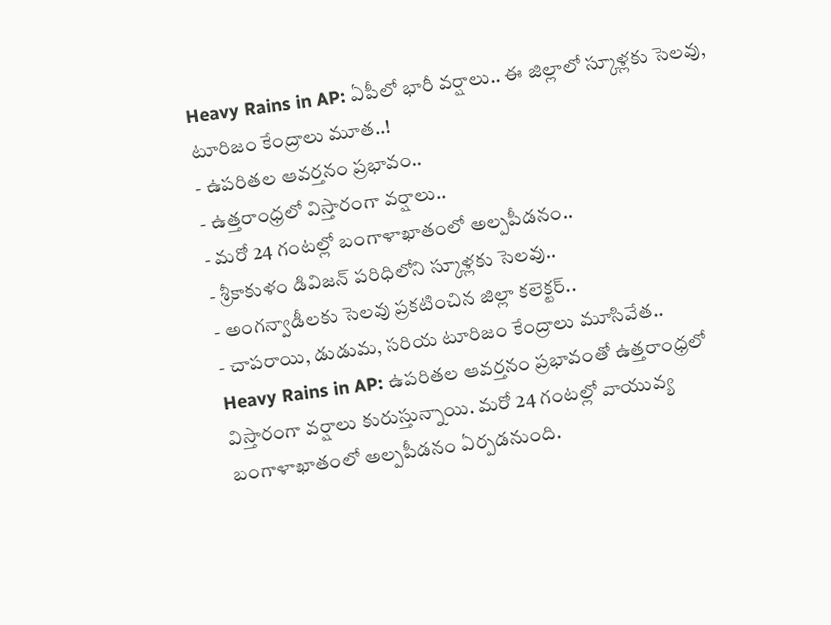Heavy Rains in AP: ఏపీలో భారీ వర్షాలు.. ఈ జిల్లాలో స్కూళ్లకు సెలవు, టూరిజం కేంద్రాలు మూత..!
- ఉపరితల ఆవర్తనం ప్రభావం..
- ఉత్తరాంధ్రలో విస్తారంగా వర్షాలు..
- మరో 24 గంటల్లో బంగాళాఖాతంలో అల్పపీడనం..
- శ్రీకాకుళం డివిజన్ పరిధిలోని స్కూళ్లకు సెలవు..
- అంగన్వాడీలకు సెలవు ప్రకటించిన జిల్లా కలెక్టర్..
- చాపరాయి, డుడుమ, సరియ టూరిజం కేంద్రాలు మూసివేత..
Heavy Rains in AP: ఉపరితల ఆవర్తనం ప్రభావంతో ఉత్తరాంధ్రలో విస్తారంగా వర్షాలు కురుస్తున్నాయి. మరో 24 గంటల్లో వాయువ్య బంగాళాఖాతంలో అల్పపీడనం ఏర్పడనుంది.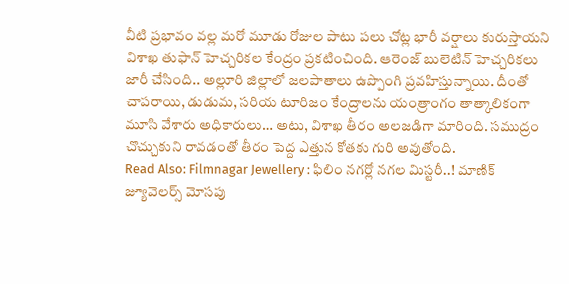వీటి ప్రభావం వల్ల మరో మూడు రోజుల పాటు పలు చోట్ల భారీ వర్షాలు కురుస్తాయని విశాఖ తుఫాన్ హెచ్చరికల కేంద్రం ప్రకటించింది. ఆరెంజ్ బులెటిన్ హెచ్చరికలు జారీ చేసింది.. అల్లూరి జిల్లాలో జలపాతాలు ఉప్పొంగి ప్రవహిస్తున్నాయి. దీంతో చాపరాయి, డుడుమ, సరియ టూరిజం కేంద్రాలను యంత్రాంగం తాత్కాలికంగా మూసి వేశారు అధికారులు… అటు, విశాఖ తీరం అలజడిగా మారింది. సముద్రం చొచ్చుకుని రావడంతో తీరం పెద్ద ఎత్తున కోతకు గురి అవుతోంది.
Read Also: Filmnagar Jewellery : ఫిలిం నగర్లో నగల మిస్టరీ..! మాణిక్ జ్యూవెలర్స్ మోసపు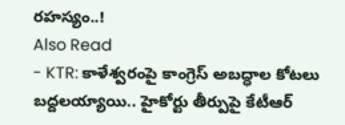రహస్యం..!
Also Read
- KTR: కాళేశ్వరంపై కాంగ్రెస్ అబద్ధాల కోటలు బద్దలయ్యాయి.. హైకోర్టు తీర్పుపై కేటీఆర్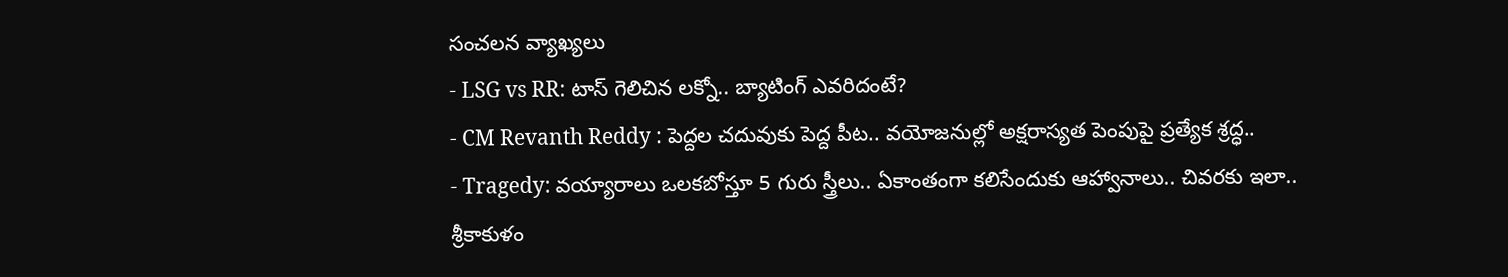సంచలన వ్యాఖ్యలు
- LSG vs RR: టాస్ గెలిచిన లక్నో.. బ్యాటింగ్ ఎవరిదంటే?
- CM Revanth Reddy : పెద్దల చదువుకు పెద్ద పీట.. వయోజనుల్లో అక్షరాస్యత పెంపుపై ప్రత్యేక శ్రద్ధ..
- Tragedy: వయ్యారాలు ఒలకబోస్తూ 5 గురు స్త్రీలు.. ఏకాంతంగా కలిసేందుకు ఆహ్వానాలు.. చివరకు ఇలా..
శ్రీకాకుళం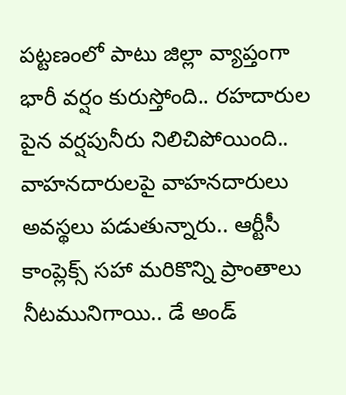పట్టణంలో పాటు జిల్లా వ్యాప్తంగా భారీ వర్షం కురుస్తోంది.. రహదారుల పైన వర్షపునీరు నిలిచిపోయింది.. వాహనదారులపై వాహనదారులు అవస్థలు పడుతున్నారు.. ఆర్టీసీ కాంప్లెక్స్ సహా మరికొన్ని ప్రాంతాలు నీటమునిగాయి.. డే అండ్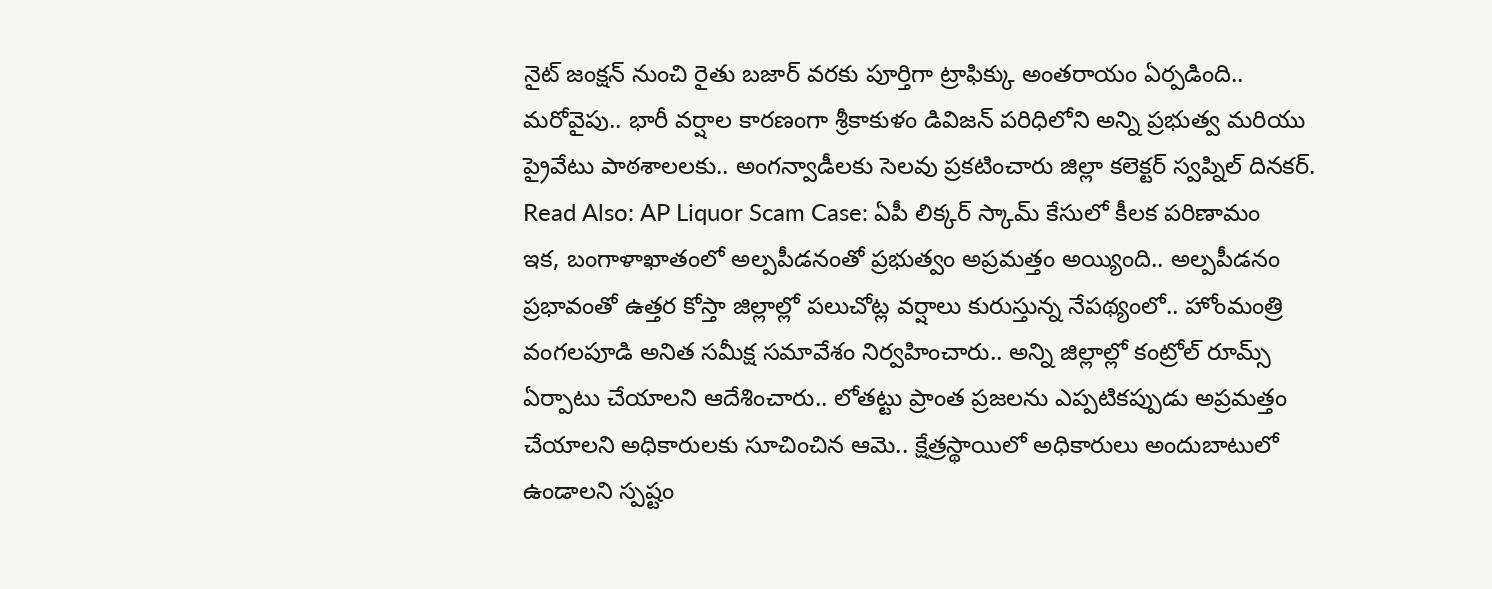నైట్ జంక్షన్ నుంచి రైతు బజార్ వరకు పూర్తిగా ట్రాఫిక్కు అంతరాయం ఏర్పడింది.. మరోవైపు.. భారీ వర్షాల కారణంగా శ్రీకాకుళం డివిజన్ పరిధిలోని అన్ని ప్రభుత్వ మరియు ప్రైవేటు పాఠశాలలకు.. అంగన్వాడీలకు సెలవు ప్రకటించారు జిల్లా కలెక్టర్ స్వప్నిల్ దినకర్.
Read Also: AP Liquor Scam Case: ఏపీ లిక్కర్ స్కామ్ కేసులో కీలక పరిణామం
ఇక, బంగాళాఖాతంలో అల్పపీడనంతో ప్రభుత్వం అప్రమత్తం అయ్యింది.. అల్పపీడనం ప్రభావంతో ఉత్తర కోస్తా జిల్లాల్లో పలుచోట్ల వర్షాలు కురుస్తున్న నేపథ్యంలో.. హోంమంత్రి వంగలపూడి అనిత సమీక్ష సమావేశం నిర్వహించారు.. అన్ని జిల్లాల్లో కంట్రోల్ రూమ్స్ ఏర్పాటు చేయాలని ఆదేశించారు.. లోతట్టు ప్రాంత ప్రజలను ఎప్పటికప్పుడు అప్రమత్తం చేయాలని అధికారులకు సూచించిన ఆమె.. క్షేత్రస్థాయిలో అధికారులు అందుబాటులో ఉండాలని స్పష్టం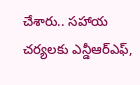చేశారు.. సహాయ చర్యలకు ఎన్డీఆర్ఎఫ్,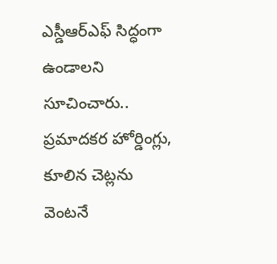ఎస్డీఆర్ఎఫ్ సిద్ధంగా ఉండాలని సూచించారు.. ప్రమాదకర హోర్డింగ్లు, కూలిన చెట్లను వెంటనే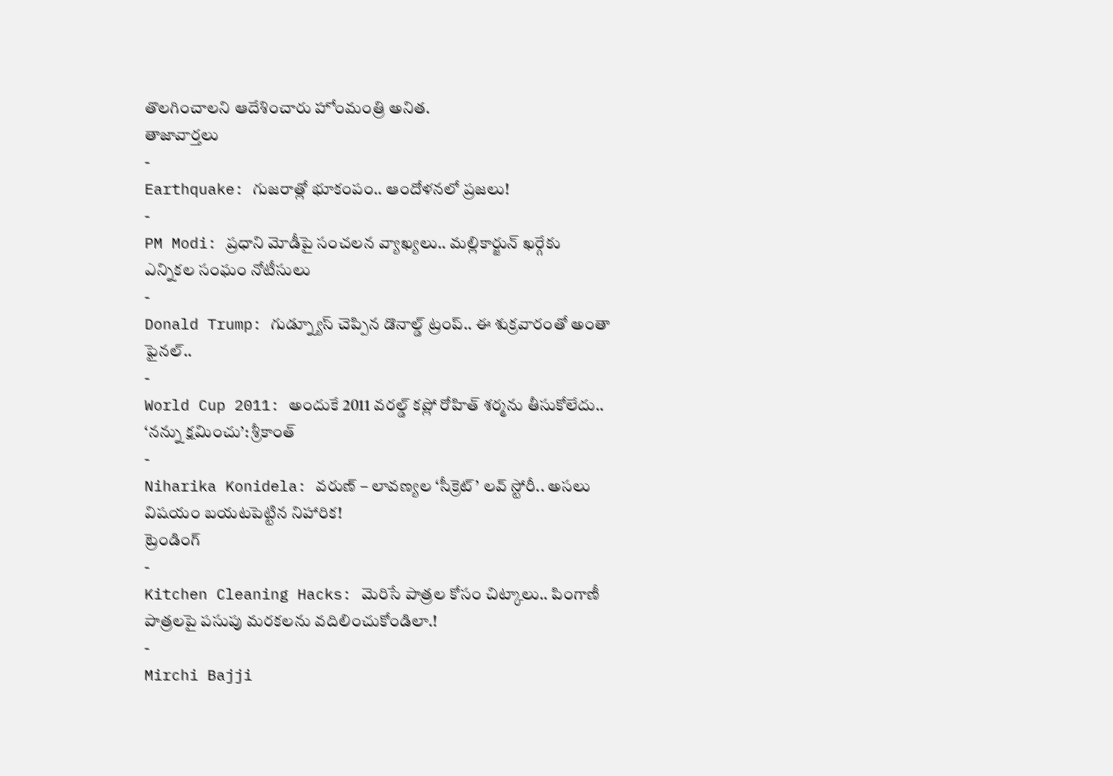తొలగించాలని ఆదేశించారు హోంమంత్రి అనిత.
తాజావార్తలు
-
Earthquake: గుజరాత్లో భూకంపం.. ఆందోళనలో ప్రజలు!
-
PM Modi: ప్రధాని మోడీపై సంచలన వ్యాఖ్యలు.. మల్లికార్జున్ ఖర్గేకు ఎన్నికల సంఘం నోటీసులు
-
Donald Trump: గుడ్న్యూస్ చెప్పిన డొనాల్డ్ ట్రంప్.. ఈ శుక్రవారంతో అంతా ఫైనల్..
-
World Cup 2011: అందుకే 2011 వరల్డ్ కప్లో రోహిత్ శర్మను తీసుకోలేదు.. ‘నన్ను క్షమించు’: శ్రీకాంత్
-
Niharika Konidela: వరుణ్ – లావణ్యల ‘సీక్రెట్’ లవ్ స్టోరీ.. అసలు విషయం బయటపెట్టిన నిహారిక!
ట్రెండింగ్
-
Kitchen Cleaning Hacks: మెరిసే పాత్రల కోసం చిట్కాలు.. పింగాణీ పాత్రలపై పసుపు మరకలను వదిలించుకోండిలా.!
-
Mirchi Bajji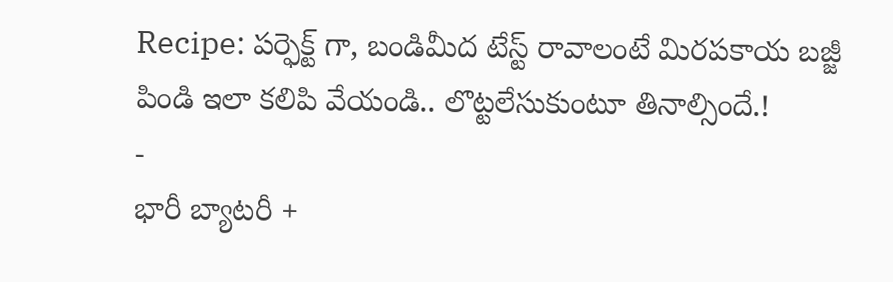Recipe: పర్ఫెక్ట్ గా, బండిమీద టేస్ట్ రావాలంటే మిరపకాయ బజ్జీ పిండి ఇలా కలిపి వేయండి.. లొట్టలేసుకుంటూ తినాల్సిందే.!
-
భారీ బ్యాటరీ +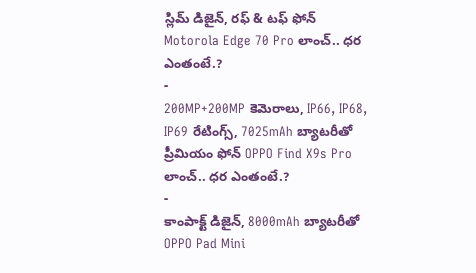స్లిమ్ డిజైన్, రఫ్ & టఫ్ ఫోన్ Motorola Edge 70 Pro లాంచ్.. ధర ఎంతంటే.?
-
200MP+200MP కెమెరాలు, IP66, IP68, IP69 రేటింగ్స్, 7025mAh బ్యాటరీతో ప్రీమియం ఫోన్ OPPO Find X9s Pro లాంచ్.. ధర ఎంతంటే.?
-
కాంపాక్ట్ డిజైన్, 8000mAh బ్యాటరీతో OPPO Pad Mini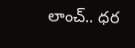లాంచ్.. ధర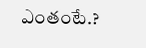ఎంతంటే.?